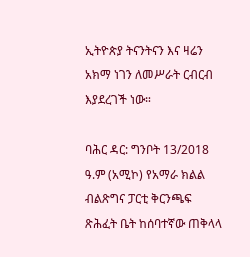ኢትዮጵያ ትናንትናን እና ዛሬን አክማ ነገን ለመሥራት ርብርብ እያደረገች ነው።

ባሕር ዳር: ግንቦት 13/2018 ዓ.ም (አሚኮ) የአማራ ክልል ብልጽግና ፓርቲ ቅርንጫፍ ጽሕፈት ቤት ከሰባተኛው ጠቅላላ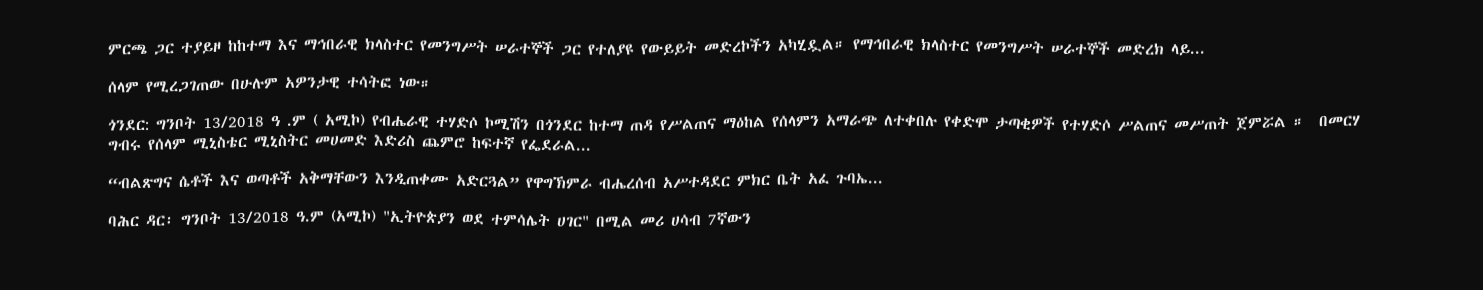ምርጫ ጋር ተያይዞ ከከተማ እና ማኅበራዊ ክላስተር የመንግሥት ሠራተኞች ጋር የተለያዩ የውይይት መድረኮችን አካሂዷል። የማኅበራዊ ክላስተር የመንግሥት ሠራተኞች መድረክ ላይ...

ሰላም የሚረጋገጠው በሁሉም አዎንታዊ ተሳትፎ ነው።

ጎንደር: ግንቦት 13/2018 ዓ .ም ( አሚኮ) የብሔራዊ ተሃድሶ ኮሚሽን በጎንደር ከተማ ጠዳ የሥልጠና ማዕከል የሰላምን አማራጭ ለተቀበሉ የቀድሞ ታጣቂዎች የተሃድሶ ሥልጠና መሥጠት ጀምሯል ።  በመርሃ ግብሩ የሰላም ሚኒስቴር ሚኒስትር መሀመድ እድሪስ ጨምሮ ከፍተኛ የፌደራል...

“ብልጽግና ሴቶች እና ወጣቶች አቅማቸውን እንዲጠቀሙ አድርጓል” የዋግኽምራ ብሔረሰብ አሥተዳደር ምክር ቤት አፈ ጉባኤ...

ባሕር ዳር፡ ግንቦት 13/2018 ዓ.ም (አሚኮ) "ኢትዮጵያን ወደ ተምሳሌት ሀገር" በሚል መሪ ሀሳብ 7ኛውን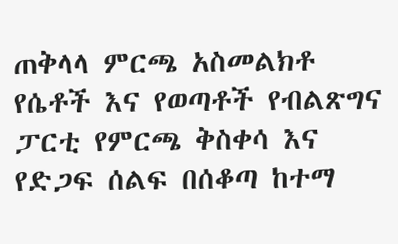ጠቅላላ ምርጫ አስመልክቶ የሴቶች እና የወጣቶች የብልጽግና ፓርቲ የምርጫ ቅስቀሳ እና የድጋፍ ሰልፍ በሰቆጣ ከተማ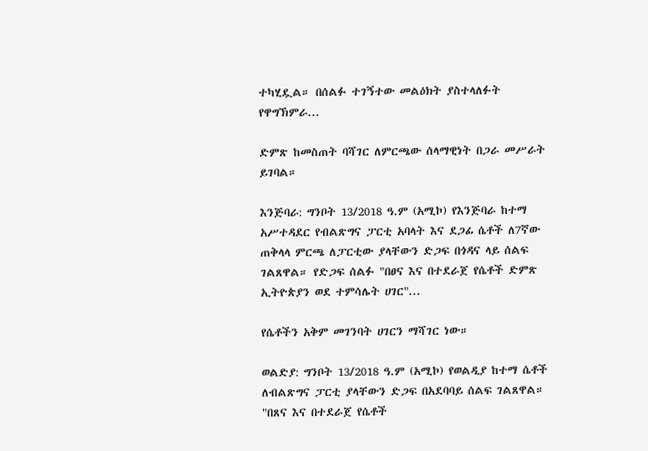ተካሂዷል። በሰልፉ ተገኝተው መልዕክት ያስተላለፉት የዋግኽምራ...

ድምጽ ከመስጠት ባሻገር ለምርጫው ሰላማዊነት በጋራ መሥራት ይገባል።

እንጅባራ: ግንቦት 13/2018 ዓ.ም (አሚኮ) የእንጅባራ ከተማ አሥተዳደር የብልጽግና ፓርቲ አባላት እና ደጋፊ ሴቶች ለ7ኛው ጠቅላላ ምርጫ ለፓርቲው ያላቸውን ድጋፍ በጎዳና ላይ ሰልፍ ገልጸዋል። የድጋፍ ሰልፉ "በፀና እና በተደራጀ የሴቶች ድምጽ ኢትዮጵያን ወደ ተምሳሌት ሀገር"...

የሴቶችን አቅም መገንባት ሀገርን ማሻገር ነው።

ወልድያ: ግንቦት 13/2018 ዓ.ም (አሚኮ) የወልዲያ ከተማ ሴቶች ለብልጽግና ፓርቲ ያላቸውን ድጋፍ በአደባባይ ሰልፍ ገልጸዋል። "በጸና እና በተደራጀ የሴቶች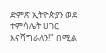ድምጽ ኢትዮጵያን ወደ ተምሳሌት ሀገር እናሻግራለን!" በሚል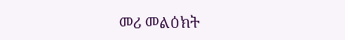መሪ መልዕክት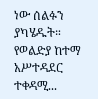ነው ሰልፉን ያካሄዱት። የወልድያ ከተማ አሥተዳደር ተቀዳሚ...